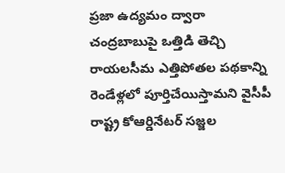ప్రజా ఉద్యమం ద్వారా చంద్రబాబుపై ఒత్తిడి తెచ్చి రాయలసీమ ఎత్తిపోతల పథకాన్ని రెండేళ్లలో పూర్తిచేయిస్తామని వైసీపీ రాష్ట్ర కోఆర్డినేటర్ సజ్జల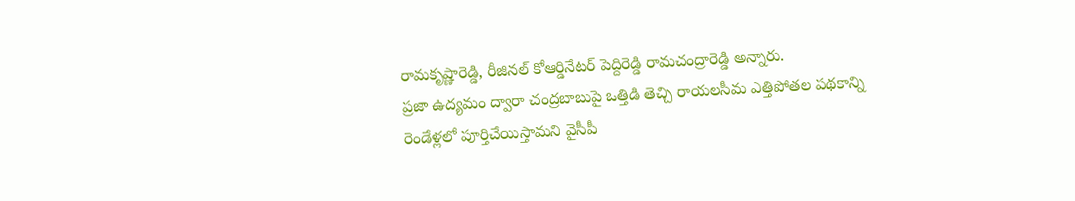రామకృష్ణారెడ్డి, రీజినల్ కోఆర్డినేటర్ పెద్దిరెడ్డి రామచంద్రారెడ్డి అన్నారు.
ప్రజా ఉద్యమం ద్వారా చంద్రబాబుపై ఒత్తిడి తెచ్చి రాయలసీమ ఎత్తిపోతల పథకాన్ని రెండేళ్లలో పూర్తిచేయిస్తామని వైసీపీ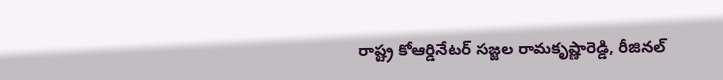రాష్ట్ర కోఆర్డినేటర్ సజ్జల రామకృష్ణారెడ్డి, రీజినల్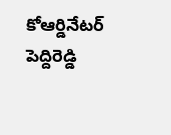కోఆర్డినేటర్ పెద్దిరెడ్డి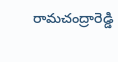రామచంద్రారెడ్డి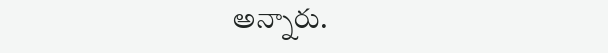అన్నారు.